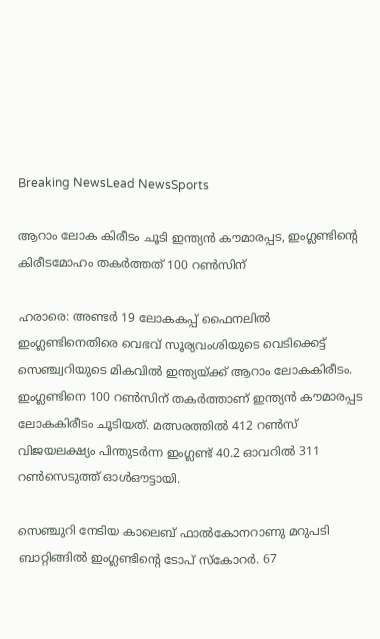Breaking NewsLead NewsSports

ആറാം ലോക കിരീടം ചൂടി ഇന്ത്യൻ കൗമാരപ്പട, ഇംഗ്ലണ്ടിന്റെ കിരീടമോഹം തകർത്തത് 100 റൺസിന്

ഹരാരെ: അണ്ടര്‍ 19 ലോകകപ്പ് ഫൈനലില്‍ ഇംഗ്ലണ്ടിനെതിരെ വെഭവ് സൂര്യവംശിയുടെ വെടിക്കെട്ട് സെഞ്ച്വറിയുടെ മികവിൽ ഇന്ത്യയ്ക്ക് ആറാം ലോകകിരീടം. ഇംഗ്ലണ്ടിനെ 100 റൺസിന് തകർത്താണ് ഇന്ത്യൻ കൗമാരപ്പട ലോകകിരീടം ചൂടിയത്. മത്സരത്തിൽ 412 റൺസ് വിജയലക്ഷ്യം പിന്തുടർ‌ന്ന ഇംഗ്ലണ്ട് 40.2 ഓവറിൽ 311 റൺസെടുത്ത് ഓൾഔട്ടായി.

സെഞ്ചുറി നേടിയ കാലെബ് ഫാൽകോനറാണു മറുപടി ബാറ്റിങ്ങിൽ ഇംഗ്ലണ്ടിന്റെ ടോപ് സ്കോറർ. 67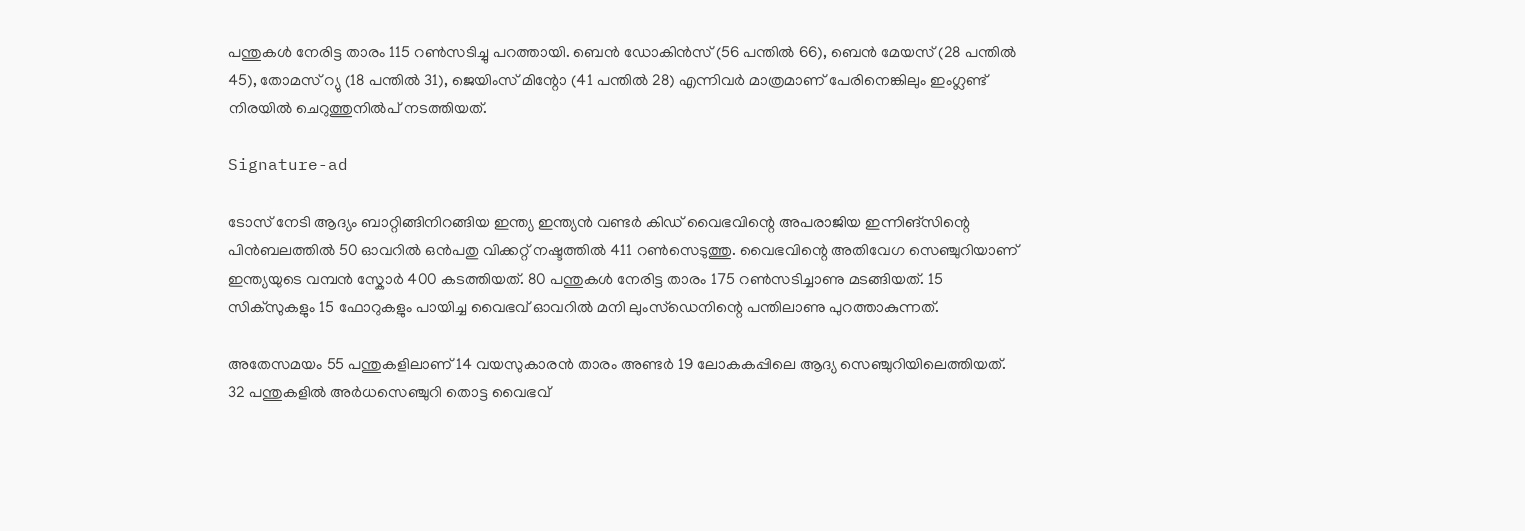പന്തുകൾ നേരിട്ട താരം 115 റൺസടിച്ചു പറത്തായി. ബെൻ ‍ഡോകിൻസ് (56 പന്തിൽ 66), ബെൻ മേയസ് (28 പന്തിൽ 45), തോമസ് റ്യു (18 പന്തിൽ 31), ജെയിംസ് മിന്റോ (41 പന്തിൽ 28) എന്നിവർ മാത്രമാണ് പേരിനെങ്കിലും ഇംഗ്ലണ്ട് നിരയിൽ ചെറുത്തുനിൽപ് ന‌ടത്തിയത്.

Signature-ad

ടോസ് നേടി ആദ്യം ബാറ്റിങ്ങിനിറങ്ങിയ ഇന്ത്യ ഇന്ത്യൻ വണ്ടർ കിഡ് വൈഭവിന്റെ അപരാജിയ ഇന്നിങ്സിന്റെ പിൻബലത്തിൽ 50 ഓവറിൽ ഒൻപതു വിക്കറ്റ് നഷ്ടത്തിൽ 411 റണ്‍സെടുത്തു. വൈഭവിന്റെ അതിവേഗ സെഞ്ചുറിയാണ് ഇന്ത്യയുടെ വമ്പൻ സ്കോർ 400 കടത്തിയത്. 80 പന്തുകൾ നേരിട്ട താരം 175 റൺസടിച്ചാണു മടങ്ങിയത്. 15 സിക്സുകളും 15 ഫോറുകളും പായിച്ച വൈഭവ് ഓവറിൽ മനി ലുംസ്ഡെനിന്റെ പന്തിലാണു പുറത്താകുന്നത്.

അതേസമയം 55 പന്തുകളിലാണ് 14 വയസുകാരൻ താരം അണ്ടർ 19 ലോകകപ്പിലെ ആദ്യ സെഞ്ചുറിയിലെത്തിയത്. 32 പന്തുകളിൽ അർധസെഞ്ചുറി തൊട്ട വൈഭവ്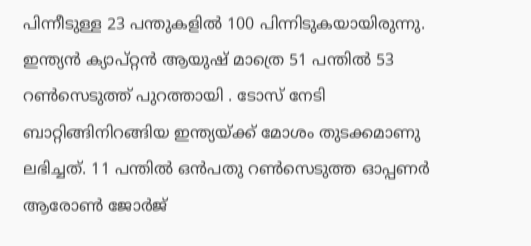പിന്നീടുള്ള 23 പന്തുകളിൽ 100 പിന്നിടുകയായിരുന്നു. ഇന്ത്യൻ ക്യാപ്റ്റൻ ആയുഷ് മാത്രെ 51 പന്തിൽ 53 റൺസെടുത്ത് പുറത്തായി . ടോസ് നേടി ബാറ്റിങ്ങിനിറങ്ങിയ ഇന്ത്യയ്ക്ക് മോശം തുടക്കമാണു ലഭിച്ചത്. 11 പന്തിൽ ഒന്‍പതു റണ്‍സെടുത്ത ഓപ്പണർ ആരോൺ ജോർജ്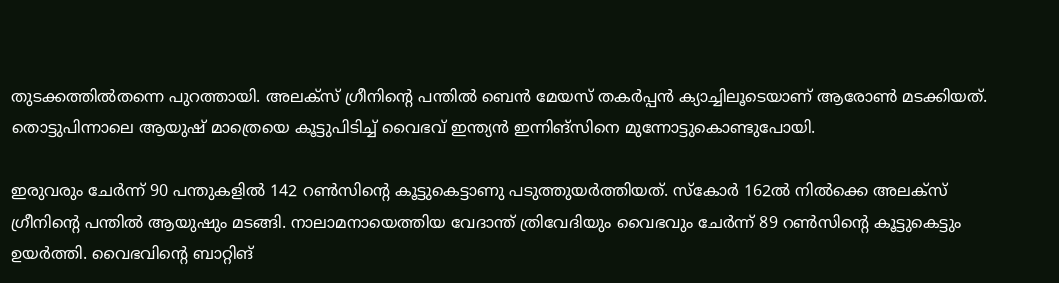തുടക്കത്തിൽതന്നെ പുറത്തായി. അലക്സ് ഗ്രീനിന്റെ പന്തിൽ ബെൻ മേയസ് തകർപ്പൻ ക്യാച്ചിലൂടെയാണ് ആരോൺ മടക്കിയത്. തൊട്ടുപിന്നാലെ ആയുഷ് മാത്രെയെ കൂട്ടുപിടിച്ച് വൈഭവ് ഇന്ത്യൻ ഇന്നിങ്സിനെ മുന്നോട്ടുകൊണ്ടുപോയി.

ഇരുവരും ചേർന്ന് 90 പന്തുകളിൽ 142 റൺസിന്റെ കൂട്ടുകെട്ടാണു പടുത്തുയർത്തിയത്. സ്കോർ 162ൽ നിൽക്കെ അലക്സ് ഗ്രീനിന്റെ പന്തിൽ ആയുഷും മടങ്ങി. നാലാമനായെത്തിയ വേദാന്ത് ത്രിവേദിയും വൈഭവും ചേർന്ന് 89 റൺസിന്റെ കൂട്ടുകെട്ടും ഉയര്‍ത്തി. വൈഭവിന്റെ ബാറ്റിങ്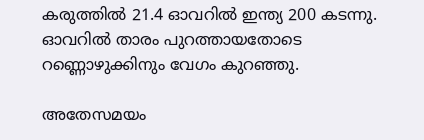കരുത്തിൽ 21.4 ഓവറിൽ ഇന്ത്യ 200 കടന്നു. ഓവറിൽ താരം പുറത്തായതോടെ റണ്ണൊഴുക്കിനും വേഗം കുറഞ്ഞു.

അതേസമയം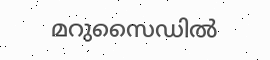മറുസൈഡിൽ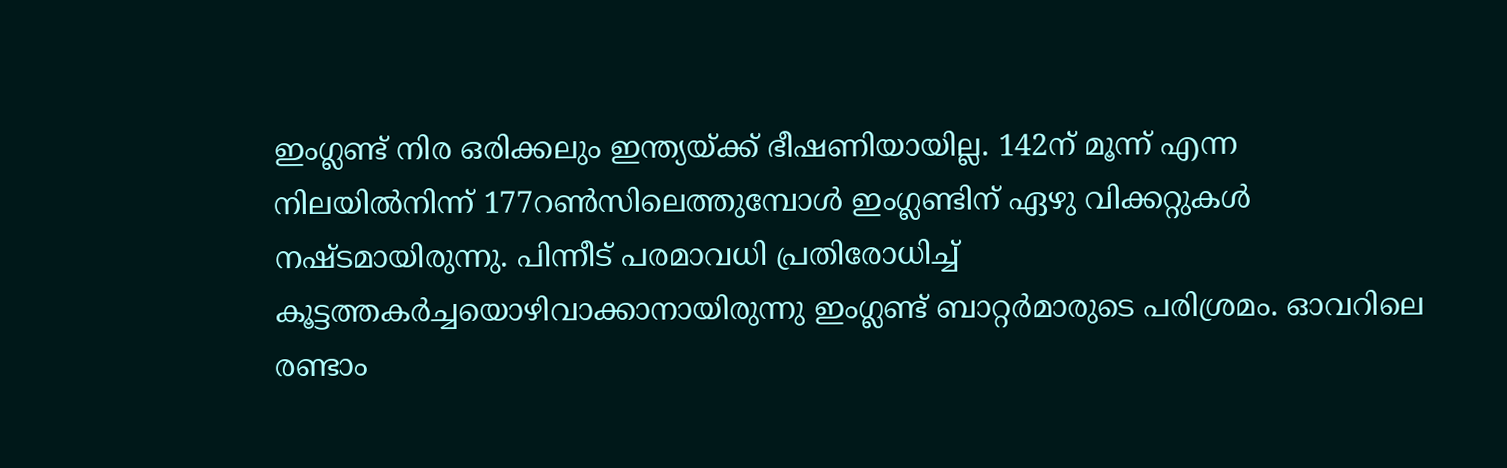ഇംഗ്ലണ്ട് നിര ഒരിക്കലും ഇന്ത്യയ്ക്ക് ഭീഷണിയായില്ല. 142ന് മൂന്ന് എന്ന നിലയിൽനിന്ന് 177റൺസിലെത്തുമ്പോൾ ഇംഗ്ലണ്ടിന് ഏഴു വിക്കറ്റുകൾ നഷ്ടമായിരുന്നു. പിന്നീട് പരമാവധി പ്രതിരോധിച്ച് കൂട്ടത്തകർച്ചയൊഴിവാക്കാനായിരുന്നു ഇംഗ്ലണ്ട് ബാറ്റർമാരുടെ പരിശ്രമം. ഓവറിലെ രണ്ടാം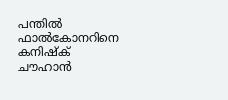പന്തിൽ ഫാൽകോനറിനെ കനിഷ്ക് ചൗഹാൻ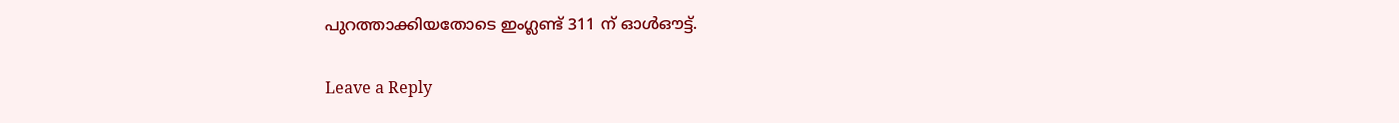പുറത്താക്കിയതോടെ ഇംഗ്ലണ്ട് 311 ന് ഓള്‍ഔട്ട്.

Leave a Reply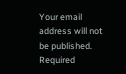Your email address will not be published. Required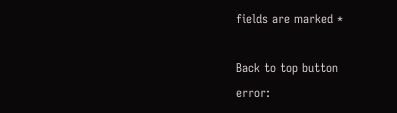fields are marked *

Back to top button
error: